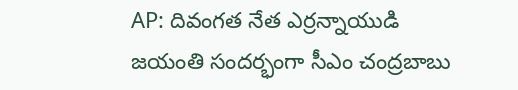AP: దివంగత నేత ఎర్రన్నాయుడి జయంతి సందర్భంగా సీఎం చంద్రబాబు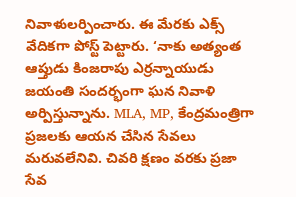నివాళులర్పించారు. ఈ మేరకు ఎక్స్ వేదికగా పోస్ట్ పెట్టారు. ‘నాకు అత్యంత ఆప్తుడు కింజరాపు ఎర్రన్నాయుడు జయంతి సందర్భంగా ఘన నివాళి అర్పిస్తున్నాను. MLA, MP, కేంద్రమంత్రిగా ప్రజలకు ఆయన చేసిన సేవలు మరువలేనివి. చివరి క్షణం వరకు ప్రజా సేవ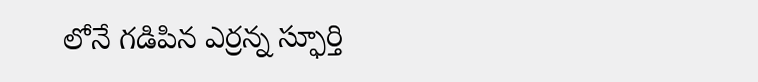లోనే గడిపిన ఎర్రన్న స్ఫూర్తి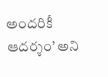అందరికీ ఆదర్శం’ అని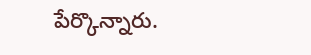పేర్కొన్నారు.